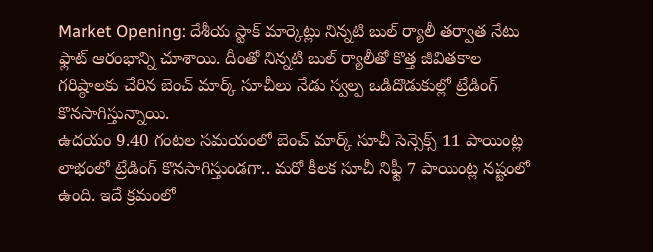Market Opening: దేశీయ స్టాక్ మార్కెట్లు నిన్నటి బుల్ ర్యాలీ తర్వాత నేటు ఫ్లాట్ ఆరంభాన్ని చూశాయి. దీంతో నిన్నటి బుల్ ర్యాలీతో కొత్త జీవితకాల గరిష్ఠాలకు చేరిన బెంచ్ మార్క్ సూచీలు నేడు స్వల్ప ఒడిదొడుకుల్లో ట్రేడింగ్ కొనసాగిస్తున్నాయి.
ఉదయం 9.40 గంటల సమయంలో బెంచ్ మార్క్ సూచీ సెన్సెక్స్ 11 పాయింట్ల లాభంలో ట్రేడింగ్ కొనసాగిస్తుండగా.. మరో కీలక సూచీ నిఫ్టీ 7 పాయింట్ల నష్టంలో ఉంది. ఇదే క్రమంలో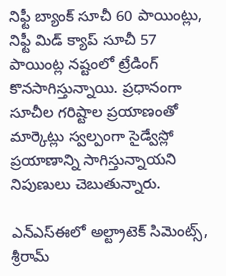నిఫ్టీ బ్యాంక్ సూచీ 60 పాయింట్లు, నిఫ్టీ మిడ్ క్యాప్ సూచీ 57 పాయింట్ల నష్టంలో ట్రేడింగ్ కొనసాగిస్తున్నాయి. ప్రధానంగా సూచీల గరిష్టాల ప్రయాణంతో మార్కెట్లు స్వల్పంగా సైడ్వేస్లో ప్రయాణాన్ని సాగిస్తున్నాయని నిపుణులు చెబుతున్నారు.

ఎన్ఎస్ఈలో అల్ట్రాటెక్ సిమెంట్స్, శ్రీరామ్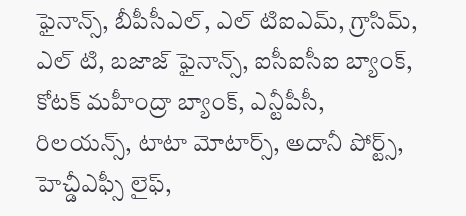ఫైనాన్స్, బీపీసీఎల్, ఎల్ టిఐఎమ్, గ్రాసిమ్, ఎల్ టి, బజాజ్ ఫైనాన్స్, ఐసీఐసీఐ బ్యాంక్, కోటక్ మహీంద్రా బ్యాంక్, ఎన్టీపీసీ, రిలయన్స్, టాటా మోటార్స్, అదానీ పోర్ట్స్, హెచ్డీఎఫ్సీ లైఫ్,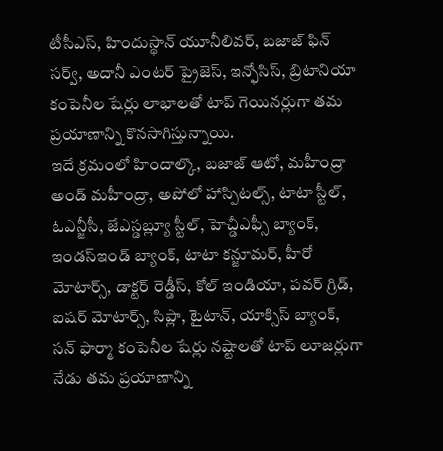టీసీఎస్, హిందుస్థాన్ యూనీలివర్, బజాజ్ ఫిన్ సర్వ్, అదానీ ఎంటర్ ప్రైజెస్, ఇన్ఫోసిస్, బ్రిటానియా కంపెనీల షేర్లు లాభాలతో టాప్ గెయినర్లుగా తమ ప్రయాణాన్ని కొనసాగిస్తున్నాయి.
ఇదే క్రమంలో హిందాల్కొ, బజాజ్ ఆటో, మహీంద్రా అండ్ మహీంద్రా, అపోలో హాస్పిటల్స్, టాటా స్టీల్, ఓఎన్జీసీ, జేఎస్డబ్ల్యూ స్టీల్, హెచ్డీఎఫ్సీ బ్యాంక్, ఇండస్ఇండ్ బ్యాంక్, టాటా కన్జూమర్, హీరో మోటార్స్, డాక్టర్ రెడ్డీస్, కోల్ ఇండియా, పవర్ గ్రిడ్, ఐషర్ మోటార్స్, సిప్లా, టైటాన్, యాక్సిస్ బ్యాంక్, సన్ ఫార్మా కంపెనీల షేర్లు నష్టాలతో టాప్ లూజర్లుగా నేడు తమ ప్రయాణాన్ని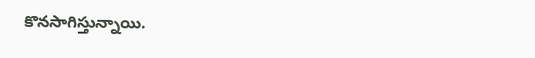కొనసాగిస్తున్నాయి.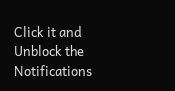Click it and Unblock the Notifications